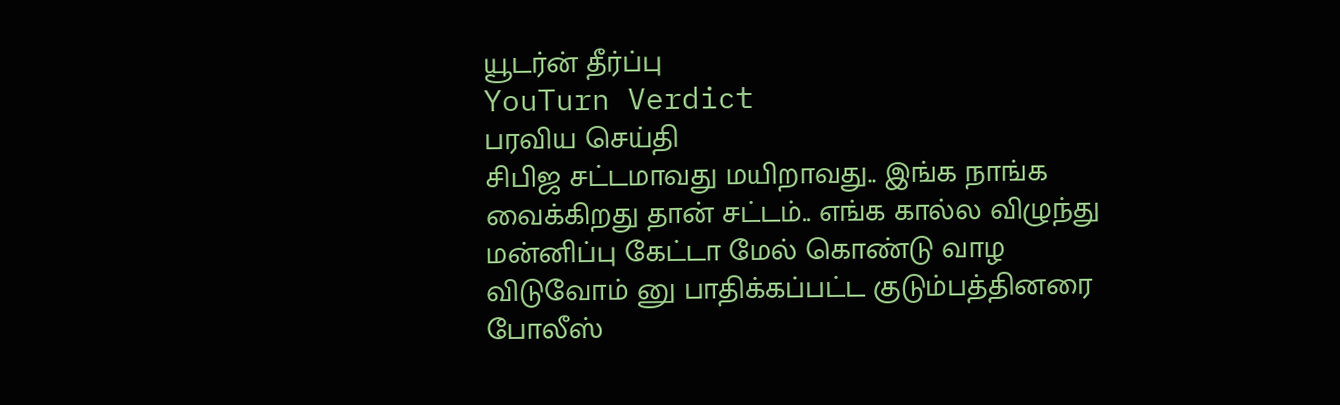யூடர்ன் தீர்ப்பு
YouTurn Verdict
பரவிய செய்தி
சிபிஜ சட்டமாவது மயிறாவது.. இங்க நாங்க வைக்கிறது தான் சட்டம்.. எங்க கால்ல விழுந்து மன்னிப்பு கேட்டா மேல் கொண்டு வாழ விடுவோம் னு பாதிக்கப்பட்ட குடும்பத்தினரை போலீஸ்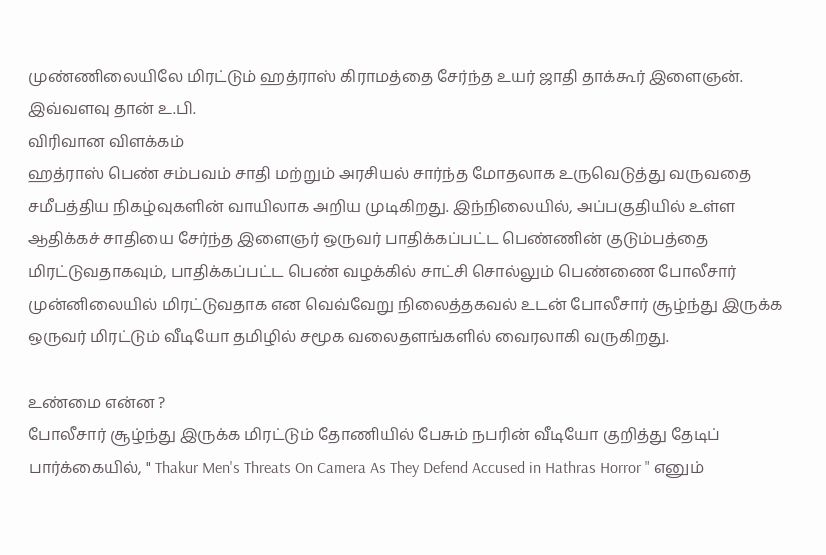முண்ணிலையிலே மிரட்டும் ஹத்ராஸ் கிராமத்தை சேர்ந்த உயர் ஜாதி தாக்கூர் இளைஞன். இவ்வளவு தான் உ.பி.
விரிவான விளக்கம்
ஹத்ராஸ் பெண் சம்பவம் சாதி மற்றும் அரசியல் சார்ந்த மோதலாக உருவெடுத்து வருவதை சமீபத்திய நிகழ்வுகளின் வாயிலாக அறிய முடிகிறது. இந்நிலையில், அப்பகுதியில் உள்ள ஆதிக்கச் சாதியை சேர்ந்த இளைஞர் ஒருவர் பாதிக்கப்பட்ட பெண்ணின் குடும்பத்தை மிரட்டுவதாகவும், பாதிக்கப்பட்ட பெண் வழக்கில் சாட்சி சொல்லும் பெண்ணை போலீசார் முன்னிலையில் மிரட்டுவதாக என வெவ்வேறு நிலைத்தகவல் உடன் போலீசார் சூழ்ந்து இருக்க ஒருவர் மிரட்டும் வீடியோ தமிழில் சமூக வலைதளங்களில் வைரலாகி வருகிறது.

உண்மை என்ன ?
போலீசார் சூழ்ந்து இருக்க மிரட்டும் தோணியில் பேசும் நபரின் வீடியோ குறித்து தேடிப் பார்க்கையில், " Thakur Men's Threats On Camera As They Defend Accused in Hathras Horror " எனும்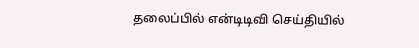தலைப்பில் என்டிடிவி செய்தியில்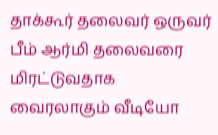தாக்கூர் தலைவர் ஒருவர் பீம் ஆர்மி தலைவரை மிரட்டுவதாக வைரலாகும் வீடியோ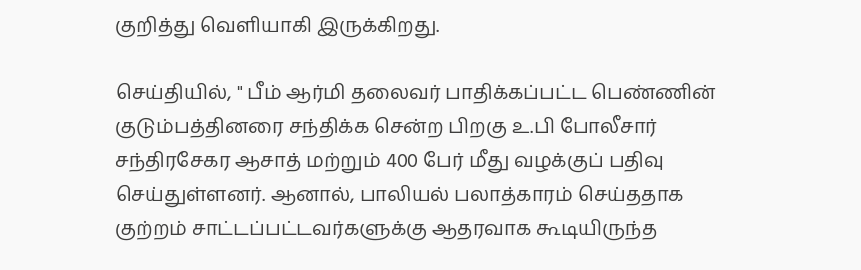குறித்து வெளியாகி இருக்கிறது.

செய்தியில், " பீம் ஆர்மி தலைவர் பாதிக்கப்பட்ட பெண்ணின் குடும்பத்தினரை சந்திக்க சென்ற பிறகு உ.பி போலீசார் சந்திரசேகர ஆசாத் மற்றும் 400 பேர் மீது வழக்குப் பதிவு செய்துள்ளனர். ஆனால், பாலியல் பலாத்காரம் செய்ததாக குற்றம் சாட்டப்பட்டவர்களுக்கு ஆதரவாக கூடியிருந்த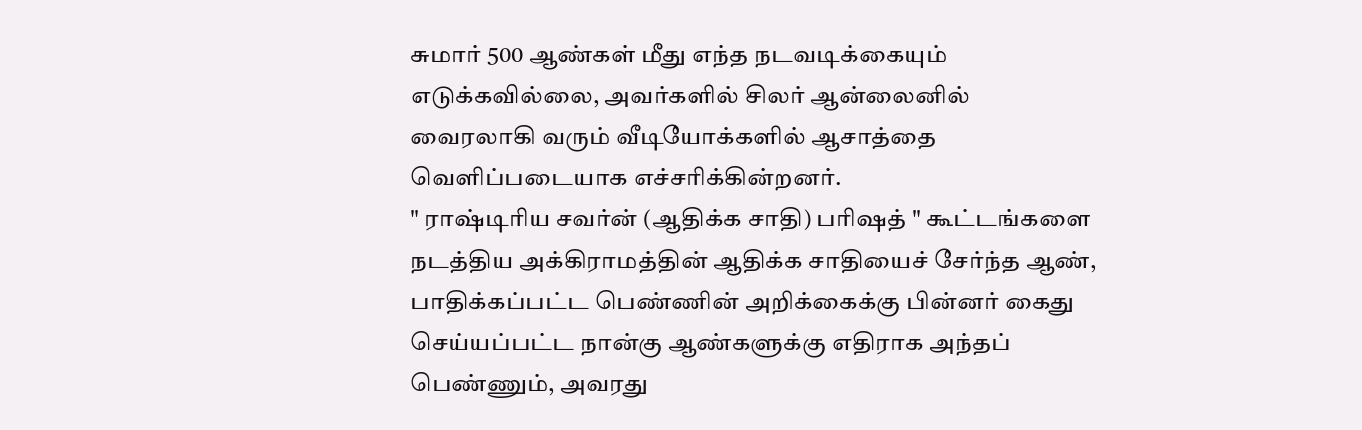சுமார் 500 ஆண்கள் மீது எந்த நடவடிக்கையும் எடுக்கவில்லை, அவர்களில் சிலர் ஆன்லைனில் வைரலாகி வரும் வீடியோக்களில் ஆசாத்தை வெளிப்படையாக எச்சரிக்கின்றனர்.
" ராஷ்டிரிய சவர்ன் (ஆதிக்க சாதி) பரிஷத் " கூட்டங்களை நடத்திய அக்கிராமத்தின் ஆதிக்க சாதியைச் சேர்ந்த ஆண், பாதிக்கப்பட்ட பெண்ணின் அறிக்கைக்கு பின்னர் கைது செய்யப்பட்ட நான்கு ஆண்களுக்கு எதிராக அந்தப் பெண்ணும், அவரது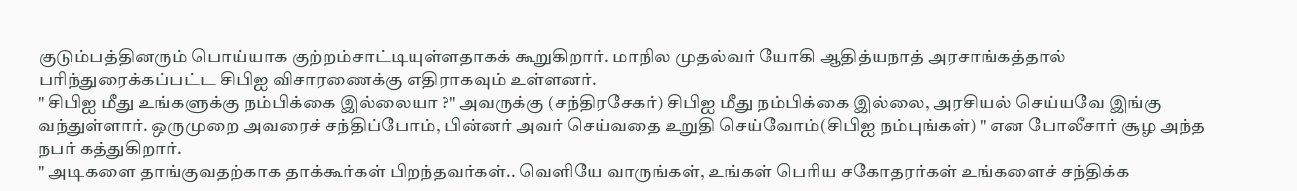குடும்பத்தினரும் பொய்யாக குற்றம்சாட்டியுள்ளதாகக் கூறுகிறார். மாநில முதல்வர் யோகி ஆதித்யநாத் அரசாங்கத்தால் பரிந்துரைக்கப்பட்ட சிபிஐ விசாரணைக்கு எதிராகவும் உள்ளனர்.
" சிபிஐ மீது உங்களுக்கு நம்பிக்கை இல்லையா ?" அவருக்கு (சந்திரசேகர்) சிபிஐ மீது நம்பிக்கை இல்லை, அரசியல் செய்யவே இங்கு வந்துள்ளார். ஒருமுறை அவரைச் சந்திப்போம், பின்னர் அவர் செய்வதை உறுதி செய்வோம்(சிபிஐ நம்புங்கள்) " என போலீசார் சூழ அந்த நபர் கத்துகிறார்.
" அடிகளை தாங்குவதற்காக தாக்கூர்கள் பிறந்தவர்கள்.. வெளியே வாருங்கள், உங்கள் பெரிய சகோதரர்கள் உங்களைச் சந்திக்க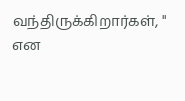வந்திருக்கிறார்கள், " என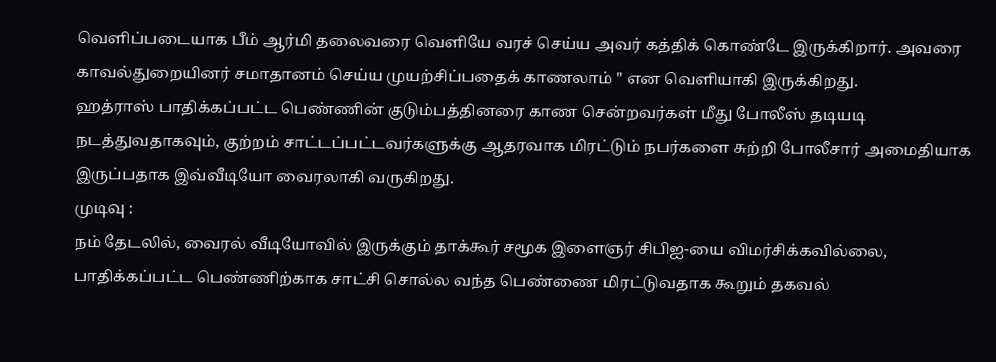வெளிப்படையாக பீம் ஆர்மி தலைவரை வெளியே வரச் செய்ய அவர் கத்திக் கொண்டே இருக்கிறார். அவரை காவல்துறையினர் சமாதானம் செய்ய முயற்சிப்பதைக் காணலாம் " என வெளியாகி இருக்கிறது.
ஹத்ராஸ் பாதிக்கப்பட்ட பெண்ணின் குடும்பத்தினரை காண சென்றவர்கள் மீது போலீஸ் தடியடி நடத்துவதாகவும், குற்றம் சாட்டப்பட்டவர்களுக்கு ஆதரவாக மிரட்டும் நபர்களை சுற்றி போலீசார் அமைதியாக இருப்பதாக இவ்வீடியோ வைரலாகி வருகிறது.
முடிவு :
நம் தேடலில், வைரல் வீடியோவில் இருக்கும் தாக்கூர் சமூக இளைஞர் சிபிஐ-யை விமர்சிக்கவில்லை, பாதிக்கப்பட்ட பெண்ணிற்காக சாட்சி சொல்ல வந்த பெண்ணை மிரட்டுவதாக கூறும் தகவல்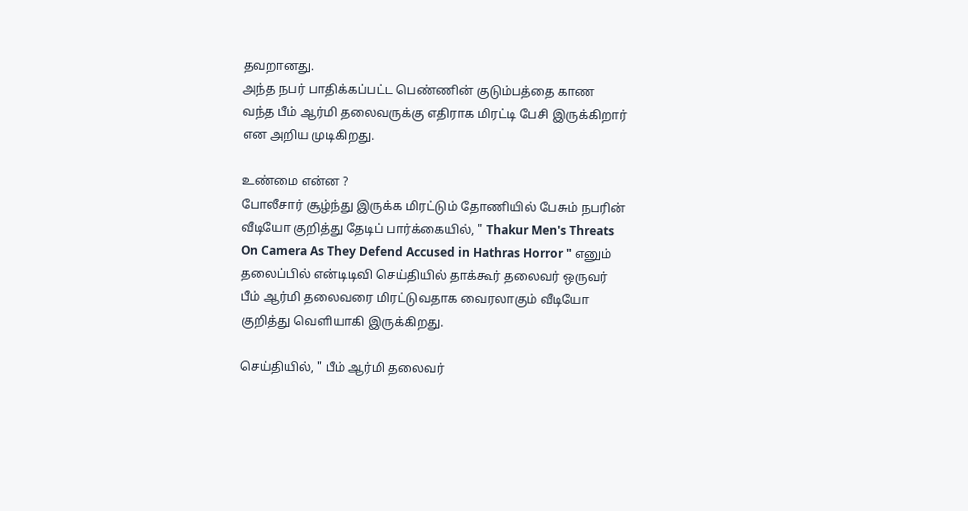தவறானது.
அந்த நபர் பாதிக்கப்பட்ட பெண்ணின் குடும்பத்தை காண வந்த பீம் ஆர்மி தலைவருக்கு எதிராக மிரட்டி பேசி இருக்கிறார் என அறிய முடிகிறது.

உண்மை என்ன ?
போலீசார் சூழ்ந்து இருக்க மிரட்டும் தோணியில் பேசும் நபரின் வீடியோ குறித்து தேடிப் பார்க்கையில், " Thakur Men's Threats On Camera As They Defend Accused in Hathras Horror " எனும் தலைப்பில் என்டிடிவி செய்தியில் தாக்கூர் தலைவர் ஒருவர் பீம் ஆர்மி தலைவரை மிரட்டுவதாக வைரலாகும் வீடியோ குறித்து வெளியாகி இருக்கிறது.

செய்தியில், " பீம் ஆர்மி தலைவர்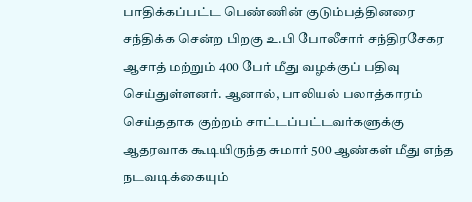பாதிக்கப்பட்ட பெண்ணின் குடும்பத்தினரை சந்திக்க சென்ற பிறகு உ.பி போலீசார் சந்திரசேகர ஆசாத் மற்றும் 400 பேர் மீது வழக்குப் பதிவு செய்துள்ளனர். ஆனால், பாலியல் பலாத்காரம் செய்ததாக குற்றம் சாட்டப்பட்டவர்களுக்கு ஆதரவாக கூடியிருந்த சுமார் 500 ஆண்கள் மீது எந்த நடவடிக்கையும்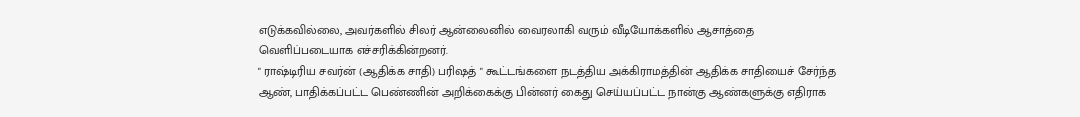எடுக்கவில்லை, அவர்களில் சிலர் ஆன்லைனில் வைரலாகி வரும் வீடியோக்களில் ஆசாத்தை வெளிப்படையாக எச்சரிக்கின்றனர்.
" ராஷ்டிரிய சவர்ன் (ஆதிக்க சாதி) பரிஷத் " கூட்டங்களை நடத்திய அக்கிராமத்தின் ஆதிக்க சாதியைச் சேர்ந்த ஆண், பாதிக்கப்பட்ட பெண்ணின் அறிக்கைக்கு பின்னர் கைது செய்யப்பட்ட நான்கு ஆண்களுக்கு எதிராக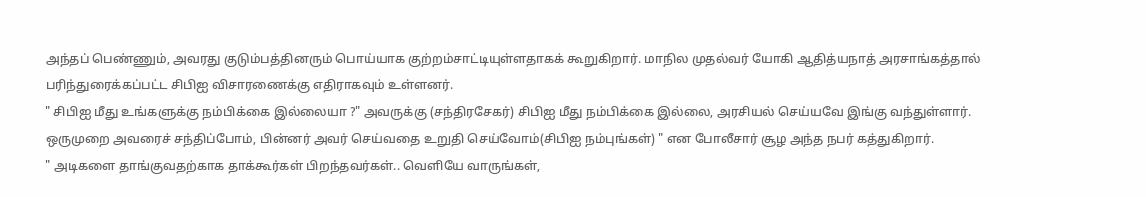அந்தப் பெண்ணும், அவரது குடும்பத்தினரும் பொய்யாக குற்றம்சாட்டியுள்ளதாகக் கூறுகிறார். மாநில முதல்வர் யோகி ஆதித்யநாத் அரசாங்கத்தால் பரிந்துரைக்கப்பட்ட சிபிஐ விசாரணைக்கு எதிராகவும் உள்ளனர்.
" சிபிஐ மீது உங்களுக்கு நம்பிக்கை இல்லையா ?" அவருக்கு (சந்திரசேகர்) சிபிஐ மீது நம்பிக்கை இல்லை, அரசியல் செய்யவே இங்கு வந்துள்ளார். ஒருமுறை அவரைச் சந்திப்போம், பின்னர் அவர் செய்வதை உறுதி செய்வோம்(சிபிஐ நம்புங்கள்) " என போலீசார் சூழ அந்த நபர் கத்துகிறார்.
" அடிகளை தாங்குவதற்காக தாக்கூர்கள் பிறந்தவர்கள்.. வெளியே வாருங்கள்,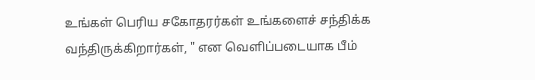உங்கள் பெரிய சகோதரர்கள் உங்களைச் சந்திக்க வந்திருக்கிறார்கள், " என வெளிப்படையாக பீம்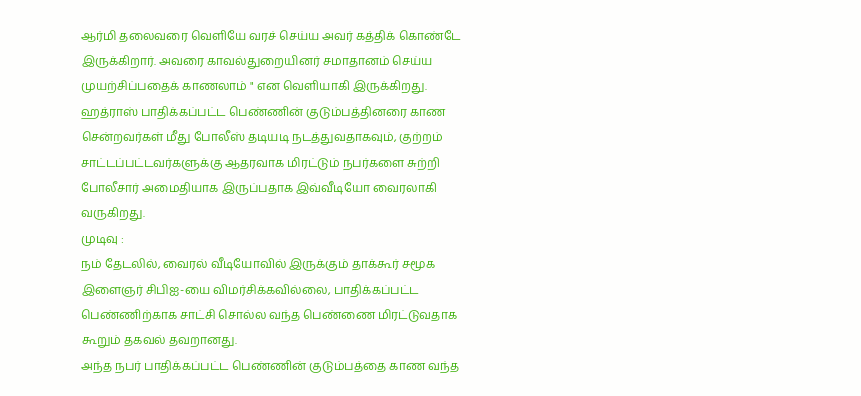ஆர்மி தலைவரை வெளியே வரச் செய்ய அவர் கத்திக் கொண்டே இருக்கிறார். அவரை காவல்துறையினர் சமாதானம் செய்ய முயற்சிப்பதைக் காணலாம் " என வெளியாகி இருக்கிறது.
ஹத்ராஸ் பாதிக்கப்பட்ட பெண்ணின் குடும்பத்தினரை காண சென்றவர்கள் மீது போலீஸ் தடியடி நடத்துவதாகவும், குற்றம் சாட்டப்பட்டவர்களுக்கு ஆதரவாக மிரட்டும் நபர்களை சுற்றி போலீசார் அமைதியாக இருப்பதாக இவ்வீடியோ வைரலாகி வருகிறது.
முடிவு :
நம் தேடலில், வைரல் வீடியோவில் இருக்கும் தாக்கூர் சமூக இளைஞர் சிபிஐ-யை விமர்சிக்கவில்லை, பாதிக்கப்பட்ட பெண்ணிற்காக சாட்சி சொல்ல வந்த பெண்ணை மிரட்டுவதாக கூறும் தகவல் தவறானது.
அந்த நபர் பாதிக்கப்பட்ட பெண்ணின் குடும்பத்தை காண வந்த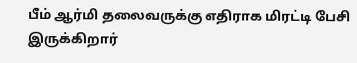பீம் ஆர்மி தலைவருக்கு எதிராக மிரட்டி பேசி இருக்கிறார்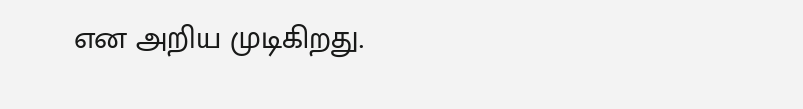என அறிய முடிகிறது.